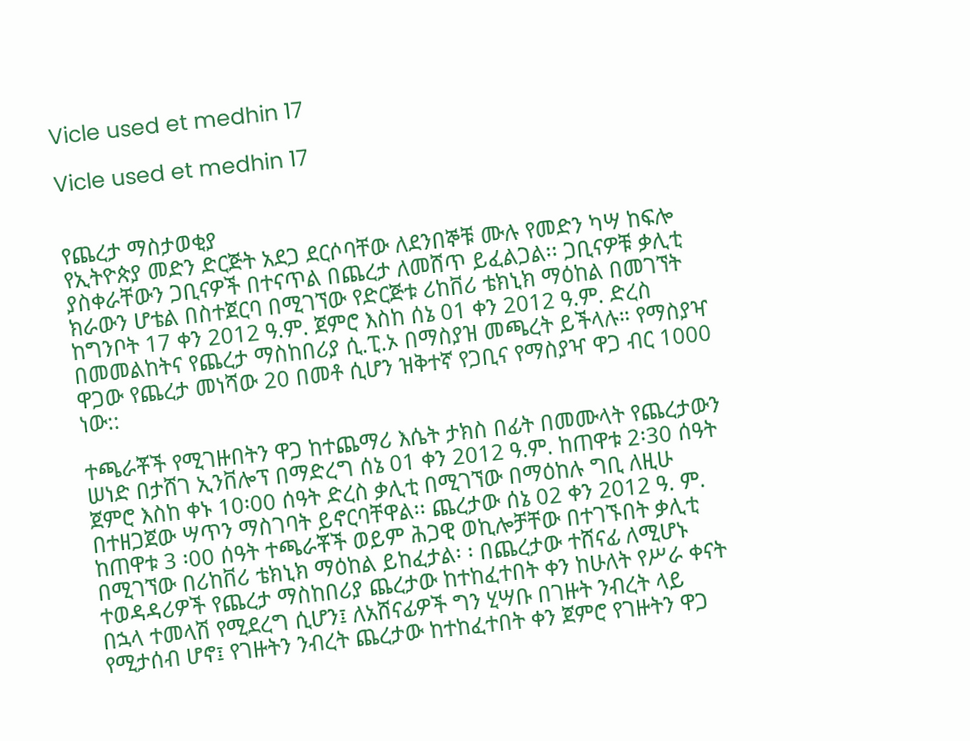Vicle used et medhin 17

Vicle used et medhin 17


የጨረታ ማስታወቂያ
የኢትዮጵያ መድን ድርጅት አደጋ ደርሶባቸው ለደንበኞቹ ሙሉ የመድን ካሣ ከፍሎ ያስቀራቸውን ጋቢናዎች በተናጥል በጨረታ ለመሸጥ ይፈልጋል፡፡ ጋቢናዎቹ ቃሊቲ ክራውን ሆቴል በስተጀርባ በሚገኘው የድርጅቱ ሪከቨሪ ቴክኒክ ማዕከል በመገኘት ከግንቦት 17 ቀን 2012 ዓ.ም. ጀምሮ እስከ ሰኔ 01 ቀን 2012 ዓ.ም. ድረስ በመመልከትና የጨረታ ማስከበሪያ ሲ.ፒ.ኦ በማስያዝ መጫረት ይችላሉ። የማስያዣ ዋጋው የጨረታ መነሻው 20 በመቶ ሲሆን ዝቅተኛ የጋቢና የማስያዣ ዋጋ ብር 1000 ነው::

ተጫራቾች የሚገዙበትን ዋጋ ከተጨማሪ እሴት ታክስ በፊት በመሙላት የጨረታውን ሠነድ በታሸገ ኢንቨሎፕ በማድረግ ሰኔ 01 ቀን 2012 ዓ.ም. ከጠዋቱ 2፡30 ሰዓት ጀምሮ እስከ ቀኑ 10፡00 ሰዓት ድረስ ቃሊቲ በሚገኘው በማዕከሉ ግቢ ለዚሁ በተዘጋጀው ሣጥን ማስገባት ይኖርባቸዋል፡፡ ጨረታው ሰኔ 02 ቀን 2012 ዓ. ም. ከጠዋቱ 3 ፡00 ሰዓት ተጫራቾች ወይም ሕጋዊ ወኪሎቻቸው በተገኙበት ቃሊቲ በሚገኘው በሪከቨሪ ቴክኒክ ማዕከል ይከፈታል፡ ፡ በጨረታው ተሸናፊ ለሚሆኑ ተወዳዳሪዎች የጨረታ ማስከበሪያ ጨረታው ከተከፈተበት ቀን ከሁለት የሥራ ቀናት በኋላ ተመላሽ የሚደረግ ሲሆን፤ ለአሸናፊዎች ግን ሂሣቡ በገዙት ንብረት ላይ የሚታሰብ ሆኖ፤ የገዙትን ንብረት ጨረታው ከተከፈተበት ቀን ጀምሮ የገዙትን ዋጋ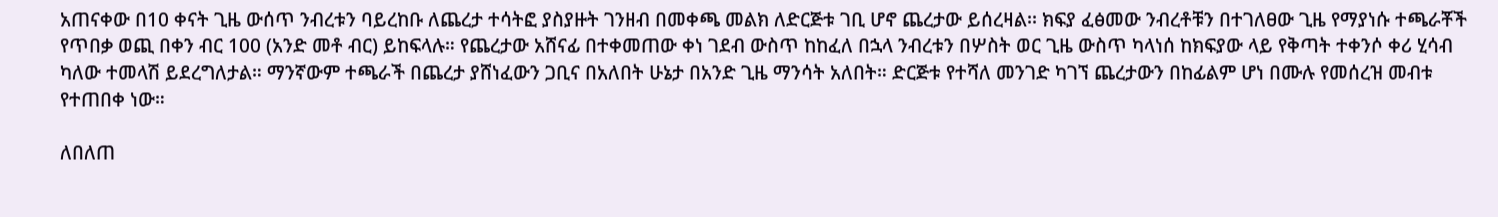አጠናቀው በ10 ቀናት ጊዜ ውሰጥ ንብረቱን ባይረከቡ ለጨረታ ተሳትፎ ያስያዙት ገንዘብ በመቀጫ መልክ ለድርጅቱ ገቢ ሆኖ ጨረታው ይሰረዛል፡፡ ክፍያ ፈፅመው ንብረቶቹን በተገለፀው ጊዜ የማያነሱ ተጫራቾች የጥበቃ ወጪ በቀን ብር 100 (አንድ መቶ ብር) ይከፍላሉ። የጨረታው አሸናፊ በተቀመጠው ቀነ ገደብ ውስጥ ከከፈለ በኋላ ንብረቱን በሦስት ወር ጊዜ ውስጥ ካላነሰ ከክፍያው ላይ የቅጣት ተቀንሶ ቀሪ ሂሳብ ካለው ተመላሽ ይደረግለታል። ማንኛውም ተጫራች በጨረታ ያሸነፈውን ጋቢና በአለበት ሁኔታ በአንድ ጊዜ ማንሳት አለበት። ድርጅቱ የተሻለ መንገድ ካገኘ ጨረታውን በከፊልም ሆነ በሙሉ የመሰረዝ መብቱ የተጠበቀ ነው።

ለበለጠ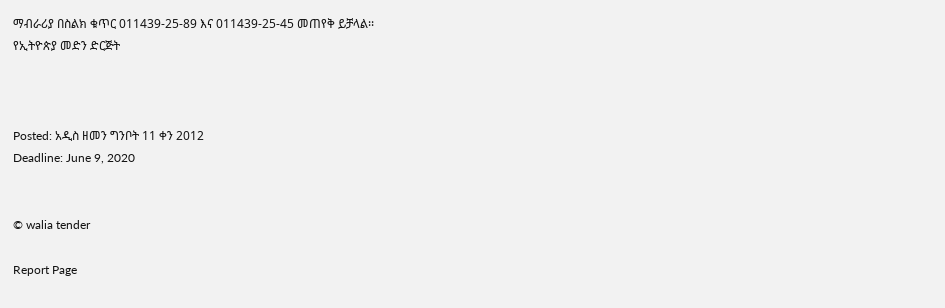ማብራሪያ በስልክ ቁጥር 011439-25-89 እና 011439-25-45 መጠየቅ ይቻላል፡፡
የኢትዮጵያ መድን ድርጅት



Posted: አዲስ ዘመን ግንቦት 11 ቀን 2012
Deadline: June 9, 2020


© walia tender

Report Page